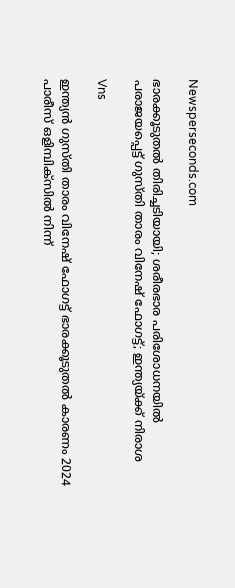Newsperseconds.com

ഭാരക്കൂടുതല്‍ തിരിച്ചടിയായി; ശരീരഭാര പരിശോധനയില്‍ പരാജയപ്പെട്ട് ഗുസ്തി താരം വിനേഷ് ഫോഗട്ട്; ഇന്ത്യയ്ക്ക് നിരാശ

Vns

ഇന്ത്യന്‍ ഗുസ്തി താരം വിനേഷ് ഫോഗട്ട് ഭാരക്കൂടുതല്‍ കാരണം 2024 പാരീസ് ഒളിമ്പിക്സില്‍ നിന്ന്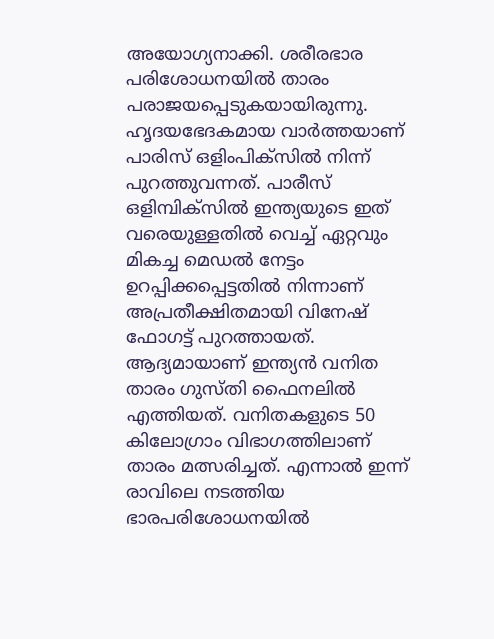അയോഗ്യനാക്കി. ശരീരഭാര പരിശോധനയില്‍ താരം പരാജയപ്പെടുകയായിരുന്നു. ഹൃദയഭേദകമായ വാര്‍ത്തയാണ് പാരിസ് ഒളിംപിക്‌സില്‍ നിന്ന് പുറത്തുവന്നത്. പാരീസ് ഒളിമ്പിക്‌സില്‍ ഇന്ത്യയുടെ ഇത് വരെയുള്ളതില്‍ വെച്ച് ഏറ്റവും മികച്ച മെഡല്‍ നേട്ടം ഉറപ്പിക്കപ്പെട്ടതില്‍ നിന്നാണ് അപ്രതീക്ഷിതമായി വിനേഷ് ഫോഗട്ട് പുറത്തായത്. ആദ്യമായാണ് ഇന്ത്യന്‍ വനിത താരം ഗുസ്തി ഫൈനലില്‍ എത്തിയത്. വനിതകളുടെ 50 കിലോഗ്രാം വിഭാഗത്തിലാണ് താരം മത്സരിച്ചത്. എന്നാല്‍ ഇന്ന് രാവിലെ നടത്തിയ ഭാരപരിശോധനയില്‍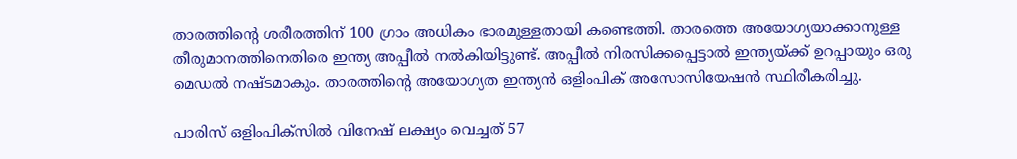താരത്തിന്റെ ശരീരത്തിന് 100 ഗ്രാം അധികം ഭാരമുള്ളതായി കണ്ടെത്തി. താരത്തെ അയോഗ്യയാക്കാനുള്ള തീരുമാനത്തിനെതിരെ ഇന്ത്യ അപ്പീല്‍ നല്‍കിയിട്ടുണ്ട്. അപ്പീല്‍ നിരസിക്കപ്പെട്ടാല്‍ ഇന്ത്യയ്ക്ക് ഉറപ്പായും ഒരു മെഡല്‍ നഷ്ടമാകും. താരത്തിന്റെ അയോഗ്യത ഇന്ത്യന്‍ ഒളിംപിക് അസോസിയേഷന്‍ സ്ഥിരീകരിച്ചു.

പാരിസ് ഒളിംപിക്‌സില്‍ വിനേഷ് ലക്ഷ്യം വെച്ചത് 57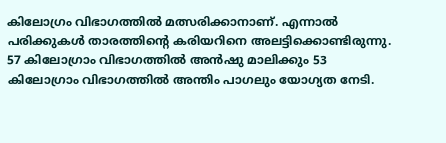കിലോഗ്രം വിഭാഗത്തില്‍ മത്സരിക്കാനാണ്. എന്നാല്‍ പരിക്കുകള്‍ താരത്തിന്റെ കരിയറിനെ അലട്ടിക്കൊണ്ടിരുന്നു. 57 കിലോഗ്രാം വിഭാഗത്തില്‍ അന്‍ഷു മാലിക്കും 53 കിലോഗ്രാം വിഭാഗത്തില്‍ അന്തിം പാഗലും യോഗ്യത നേടി.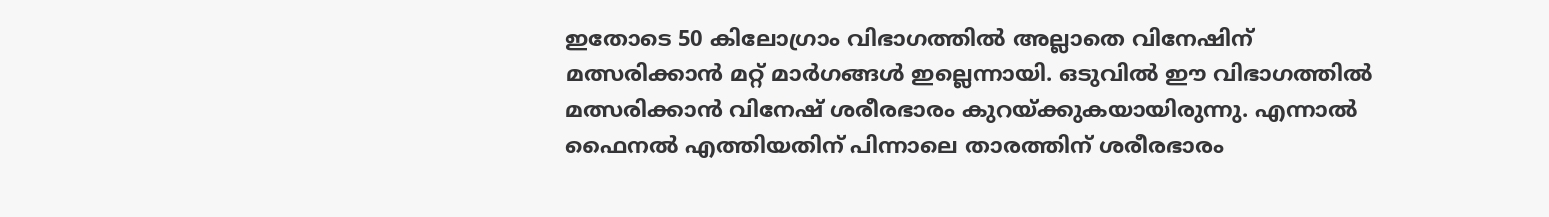ഇതോടെ 50 കിലോഗ്രാം വിഭാഗത്തില്‍ അല്ലാതെ വിനേഷിന് മത്സരിക്കാന്‍ മറ്റ് മാര്‍ഗങ്ങള്‍ ഇല്ലെന്നായി. ഒടുവില്‍ ഈ വിഭാഗത്തില്‍ മത്സരിക്കാന്‍ വിനേഷ് ശരീരഭാരം കുറയ്ക്കുകയായിരുന്നു. എന്നാല്‍ ഫൈനല്‍ എത്തിയതിന് പിന്നാലെ താരത്തിന് ശരീരഭാരം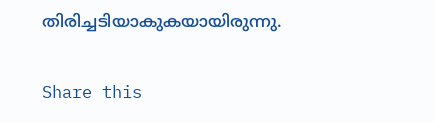തിരിച്ചടിയാകുകയായിരുന്നു.

Share this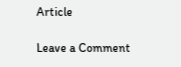Article

Leave a Comment